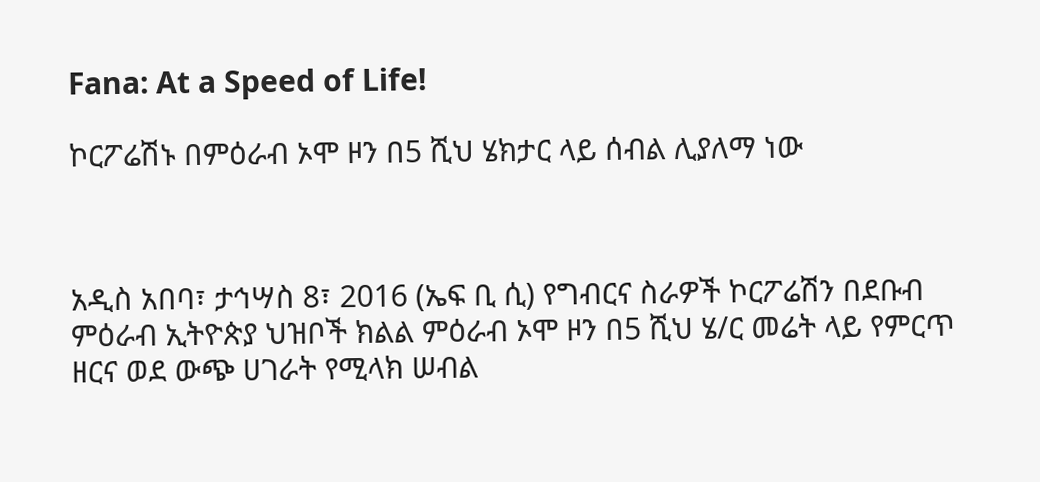Fana: At a Speed of Life!

ኮርፖሬሽኑ በምዕራብ ኦሞ ዞን በ5 ሺህ ሄክታር ላይ ሰብል ሊያለማ ነው



አዲስ አበባ፣ ታኅሣስ 8፣ 2016 (ኤፍ ቢ ሲ) የግብርና ስራዎች ኮርፖሬሽን በደቡብ ምዕራብ ኢትዮጵያ ህዝቦች ክልል ምዕራብ ኦሞ ዞን በ5 ሺህ ሄ/ር መሬት ላይ የምርጥ ዘርና ወደ ውጭ ሀገራት የሚላክ ሠብል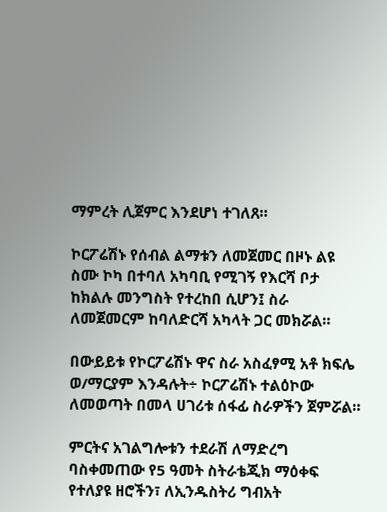ማምረት ሊጀምር እንደሆነ ተገለጸ።

ኮርፖሬሽኑ የሰብል ልማቱን ለመጀመር በዞኑ ልዩ ስሙ ኮካ በተባለ አካባቢ የሚገኝ የእርሻ ቦታ ከክልሉ መንግስት የተረከበ ሲሆን፤ ስራ ለመጀመርም ከባለድርሻ አካላት ጋር መክሯል።

በውይይቱ የኮርፖሬሽኑ ዋና ስራ አስፈፃሚ አቶ ክፍሌ ወ/ማርያም እንዳሉት÷ ኮርፖሬሽኑ ተልዕኮው ለመወጣት በመላ ሀገሪቱ ሰፋፊ ስራዎችን ጀምሯል።

ምርትና አገልግሎቱን ተደራሽ ለማድረግ ባስቀመጠው የ5 ዓመት ስትራቴጂክ ማዕቀፍ የተለያዩ ዘሮችን፣ ለኢንዱስትሪ ግብአት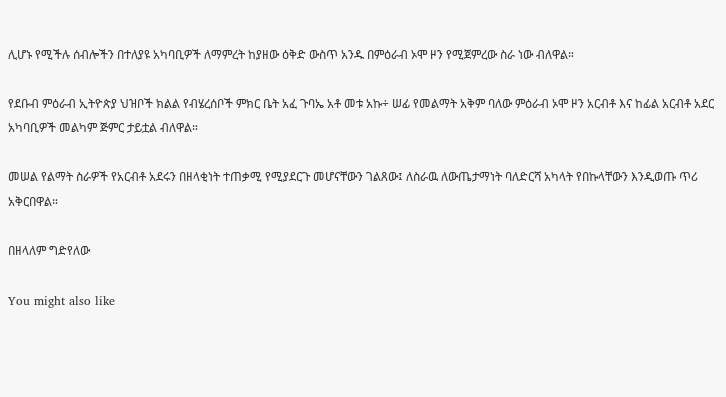ሊሆኑ የሚችሉ ሰብሎችን በተለያዩ አካባቢዎች ለማምረት ከያዘው ዕቅድ ውስጥ አንዱ በምዕራብ ኦሞ ዞን የሚጀምረው ስራ ነው ብለዋል።

የደቡብ ምዕራብ ኢትዮጵያ ህዝቦች ክልል የብሄረሰቦች ምክር ቤት አፈ ጉባኤ አቶ መቱ አኩ÷ ሠፊ የመልማት አቅም ባለው ምዕራብ ኦሞ ዞን አርብቶ እና ከፊል አርብቶ አደር አካባቢዎች መልካም ጅምር ታይቷል ብለዋል።

መሠል የልማት ስራዎች የአርብቶ አደሩን በዘላቂነት ተጠቃሚ የሚያደርጉ መሆናቸውን ገልጸው፤ ለስራዉ ለውጤታማነት ባለድርሻ አካላት የበኩላቸውን እንዲወጡ ጥሪ አቅርበዋል።

በዘላለም ግድየለው

You might also like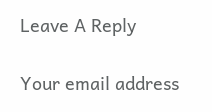Leave A Reply

Your email address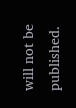will not be published.